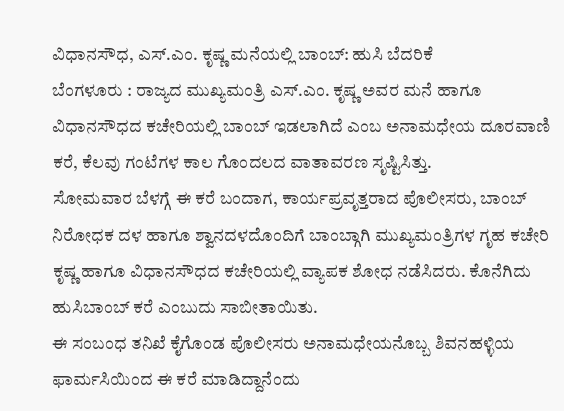ವಿಧಾನಸೌಧ, ಎಸ್.ಎಂ. ಕೃಷ್ಣ ಮನೆಯಲ್ಲಿ ಬಾಂಬ್: ಹುಸಿ ಬೆದರಿಕೆ
ಬೆಂಗಳೂರು : ರಾಜ್ಯದ ಮುಖ್ಯಮಂತ್ರಿ ಎಸ್.ಎಂ. ಕೃಷ್ಣ ಅವರ ಮನೆ ಹಾಗೂ ವಿಧಾನಸೌಧದ ಕಚೇರಿಯಲ್ಲಿ ಬಾಂಬ್ ಇಡಲಾಗಿದೆ ಎಂಬ ಅನಾಮಧೇಯ ದೂರವಾಣಿ ಕರೆ, ಕೆಲವು ಗಂಟೆಗಳ ಕಾಲ ಗೊಂದಲದ ವಾತಾವರಣ ಸೃಷ್ಟಿಸಿತ್ತು.
ಸೋಮವಾರ ಬೆಳಗ್ಗೆ ಈ ಕರೆ ಬಂದಾಗ, ಕಾರ್ಯಪ್ರವೃತ್ತರಾದ ಪೊಲೀಸರು, ಬಾಂಬ್ ನಿರೋಧಕ ದಳ ಹಾಗೂ ಶ್ವಾನದಳದೊಂದಿಗೆ ಬಾಂಬ್ಗಾಗಿ ಮುಖ್ಯಮಂತ್ರಿಗಳ ಗೃಹ ಕಚೇರಿ ಕೃಷ್ಣ ಹಾಗೂ ವಿಧಾನಸೌಧದ ಕಚೇರಿಯಲ್ಲಿ ವ್ಯಾಪಕ ಶೋಧ ನಡೆಸಿದರು. ಕೊನೆಗಿದು ಹುಸಿಬಾಂಬ್ ಕರೆ ಎಂಬುದು ಸಾಬೀತಾಯಿತು.
ಈ ಸಂಬಂಧ ತನಿಖೆ ಕೈಗೊಂಡ ಪೊಲೀಸರು ಅನಾಮಧೇಯನೊಬ್ಬ ಶಿವನಹಳ್ಳಿಯ ಫಾರ್ಮಸಿಯಿಂದ ಈ ಕರೆ ಮಾಡಿದ್ದಾನೆಂದು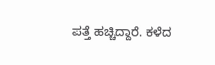ಪತ್ತೆ ಹಚ್ಚಿದ್ದಾರೆ. ಕಳೆದ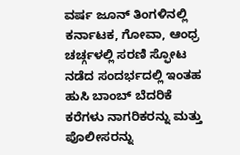ವರ್ಷ ಜೂನ್ ತಿಂಗಳಿನಲ್ಲಿ ಕರ್ನಾಟಕ, ಗೋವಾ, ಆಂಧ್ರ ಚರ್ಚ್ಗಳಲ್ಲಿ ಸರಣಿ ಸ್ಫೋಟ ನಡೆದ ಸಂದರ್ಭದಲ್ಲಿ ಇಂತಹ ಹುಸಿ ಬಾಂಬ್ ಬೆದರಿಕೆ ಕರೆಗಳು ನಾಗರಿಕರನ್ನು ಮತ್ತು ಪೊಲೀಸರನ್ನು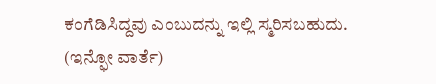ಕಂಗೆಡಿಸಿದ್ದವು ಎಂಬುದನ್ನು ಇಲ್ಲಿ ಸ್ಮರಿಸಬಹುದು.
(ಇನ್ಫೋ ವಾರ್ತೆ)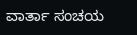ವಾರ್ತಾ ಸಂಚಯ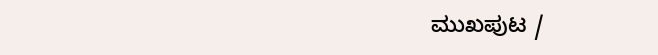ಮುಖಪುಟ /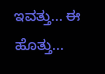ಇವತ್ತು... ಈ ಹೊತ್ತು...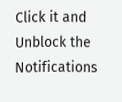Click it and Unblock the Notifications